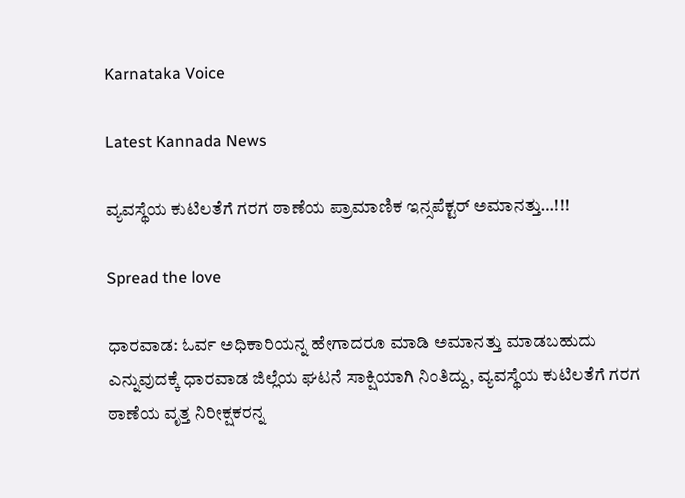Karnataka Voice

Latest Kannada News

ವ್ಯವಸ್ಥೆಯ ಕುಟಿಲತೆಗೆ ಗರಗ ಠಾಣೆಯ ಪ್ರಾಮಾಣಿಕ ಇನ್ಸಪೆಕ್ಟರ್ ಅಮಾನತ್ತು…!!!

Spread the love

ಧಾರವಾಡ: ಓರ್ವ ಅಧಿಕಾರಿಯನ್ನ ಹೇಗಾದರೂ ಮಾಡಿ ಅಮಾನತ್ತು ಮಾಡಬಹುದು ಎನ್ನುವುದಕ್ಕೆ ಧಾರವಾಡ ಜಿಲ್ಲೆಯ ಘಟನೆ ಸಾಕ್ಷಿಯಾಗಿ ನಿಂತಿದ್ದು, ವ್ಯವಸ್ಥೆಯ ಕುಟಿಲತೆಗೆ ಗರಗ ಠಾಣೆಯ ವೃತ್ತ ನಿರೀಕ್ಷಕರನ್ನ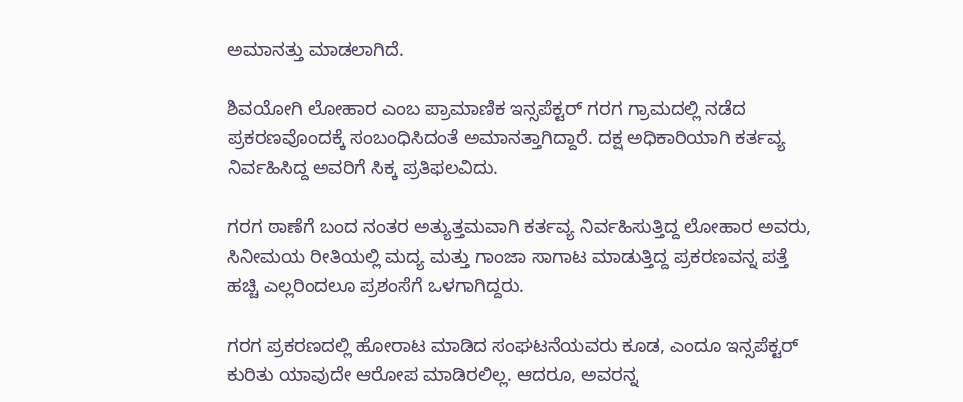ಅಮಾನತ್ತು ಮಾಡಲಾಗಿದೆ.

ಶಿವಯೋಗಿ ಲೋಹಾರ ಎಂಬ ಪ್ರಾಮಾಣಿಕ ಇನ್ಸಪೆಕ್ಟರ್ ಗರಗ ಗ್ರಾಮದಲ್ಲಿ ನಡೆದ ಪ್ರಕರಣವೊಂದಕ್ಕೆ ಸಂಬಂಧಿಸಿದಂತೆ ಅಮಾನತ್ತಾಗಿದ್ದಾರೆ. ದಕ್ಷ ಅಧಿಕಾರಿಯಾಗಿ ಕರ್ತವ್ಯ ನಿರ್ವಹಿಸಿದ್ದ ಅವರಿಗೆ ಸಿಕ್ಕ ಪ್ರತಿಫಲವಿದು.

ಗರಗ ಠಾಣೆಗೆ ಬಂದ ನಂತರ ಅತ್ಯುತ್ತಮವಾಗಿ ಕರ್ತವ್ಯ ನಿರ್ವಹಿಸುತ್ತಿದ್ದ ಲೋಹಾರ ಅವರು, ಸಿನೀಮಯ ರೀತಿಯಲ್ಲಿ ಮದ್ಯ ಮತ್ತು ಗಾಂಜಾ ಸಾಗಾಟ ಮಾಡುತ್ತಿದ್ದ ಪ್ರಕರಣವನ್ನ ಪತ್ತೆ ಹಚ್ಚಿ ಎಲ್ಲರಿಂದಲೂ ಪ್ರಶಂಸೆಗೆ ಒಳಗಾಗಿದ್ದರು.

ಗರಗ ಪ್ರಕರಣದಲ್ಲಿ ಹೋರಾಟ ಮಾಡಿದ ಸಂಘಟನೆಯವರು ಕೂಡ, ಎಂದೂ ಇನ್ಸಪೆಕ್ಟರ್ ಕುರಿತು ಯಾವುದೇ ಆರೋಪ ಮಾಡಿರಲಿಲ್ಲ. ಆದರೂ, ಅವರನ್ನ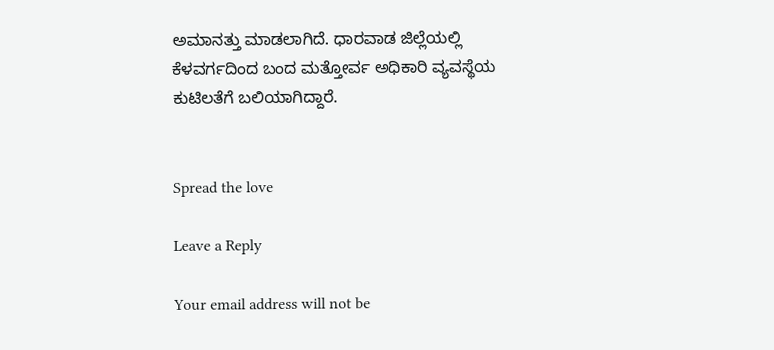ಅಮಾನತ್ತು ಮಾಡಲಾಗಿದೆ. ಧಾರವಾಡ ಜಿಲ್ಲೆಯಲ್ಲಿ ಕೆಳವರ್ಗದಿಂದ ಬಂದ ಮತ್ತೋರ್ವ ಅಧಿಕಾರಿ ವ್ಯವಸ್ಥೆಯ ಕುಟಿಲತೆಗೆ ಬಲಿಯಾಗಿದ್ದಾರೆ.


Spread the love

Leave a Reply

Your email address will not be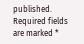published. Required fields are marked *